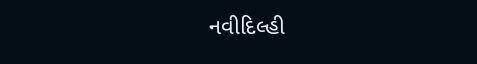નવીદિલ્હી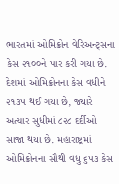ભારતમાં ઓમિક્રોન વેરિઅન્ટ્સના કેસ ૨૧૦૦ને પાર કરી ગયા છે. દેશમાં ઓમિક્રોનના કેસ વધીને ૨૧૩૫ થઈ ગયા છે, જ્યારે અત્યાર સુધીમાં ૮૨૮ દર્દીઓ સાજા થયા છે. મહારાષ્ટ્રમાં ઓમિક્રોનના સૌથી વધુ ૬૫૩ કેસ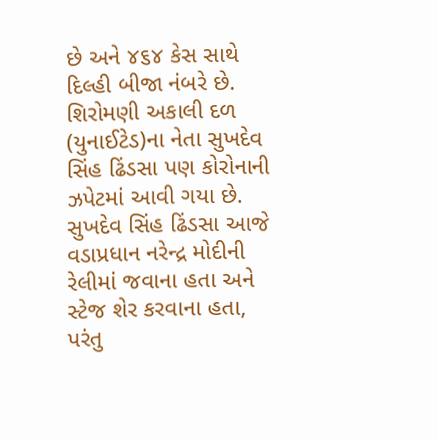છે અને ૪૬૪ કેસ સાથે દિલ્હી બીજા નંબરે છે. શિરોમણી અકાલી દળ (યુનાઈટેડ)ના નેતા સુખદેવ સિંહ ઢિંડસા પણ કોરોનાની ઝપેટમાં આવી ગયા છે. સુખદેવ સિંહ ઢિંડસા આજે વડાપ્રધાન નરેન્દ્ર મોદીની રેલીમાં જવાના હતા અને સ્ટેજ શેર કરવાના હતા, પરંતુ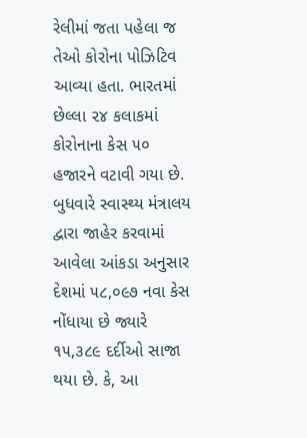રેલીમાં જતા પહેલા જ તેઓ કોરોના પોઝિટિવ આવ્યા હતા. ભારતમાં છેલ્લા ૨૪ કલાકમાં કોરોનાના કેસ ૫૦ હજારને વટાવી ગયા છે. બુધવારે સ્વાસ્થ્ય મંત્રાલય દ્વારા જાહેર કરવામાં આવેલા આંકડા અનુસાર દેશમાં ૫૮,૦૯૭ નવા કેસ નોંધાયા છે જ્યારે ૧૫,૩૮૯ દર્દીઓ સાજા થયા છે. કે, આ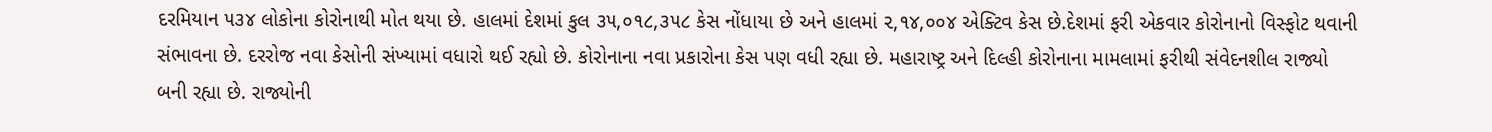દરમિયાન ૫૩૪ લોકોના કોરોનાથી મોત થયા છે. હાલમાં દેશમાં કુલ ૩૫,૦૧૮,૩૫૮ કેસ નોંધાયા છે અને હાલમાં ૨,૧૪,૦૦૪ એક્ટિવ કેસ છે.દેશમાં ફરી એકવાર કોરોનાનો વિસ્ફોટ થવાની સંભાવના છે. દરરોજ નવા કેસોની સંખ્યામાં વધારો થઈ રહ્યો છે. કોરોનાના નવા પ્રકારોના કેસ પણ વધી રહ્યા છે. મહારાષ્ટ્ર અને દિલ્હી કોરોનાના મામલામાં ફરીથી સંવેદનશીલ રાજ્યો બની રહ્યા છે. રાજ્યોની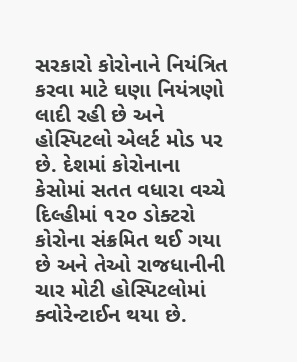સરકારો કોરોનાને નિયંત્રિત કરવા માટે ઘણા નિયંત્રણો લાદી રહી છે અને હોસ્પિટલો એલર્ટ મોડ પર છે. દેશમાં કોરોનાના કેસોમાં સતત વધારા વચ્ચે દિલ્હીમાં ૧૨૦ ડોક્ટરો કોરોના સંક્રમિત થઈ ગયા છે અને તેઓ રાજધાનીની ચાર મોટી હોસ્પિટલોમાં ક્વોરેન્ટાઈન થયા છે.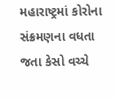મહારાષ્ટ્રમાં કોરોના સંક્રમણના વધતા જતા કેસો વચ્ચે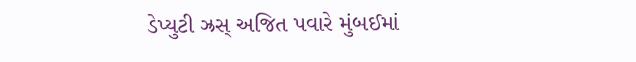ડેપ્યુટી ઝ્રસ્ અજિત પવારે મુંબઈમાં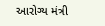આરોગ્ય મંત્રી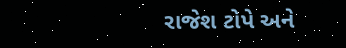રાજેશ ટોપે અને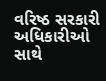વરિષ્ઠ સરકારી અધિકારીઓ સાથે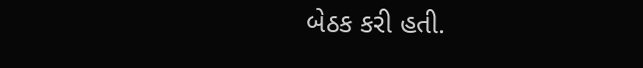બેઠક કરી હતી.